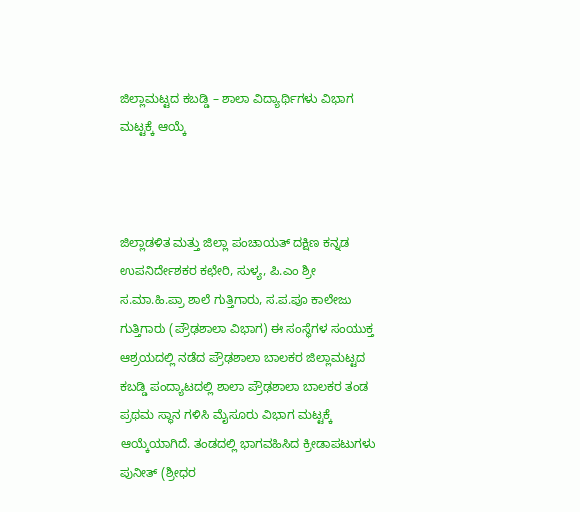ಜಿಲ್ಲಾಮಟ್ಟದ ಕಬಡ್ಡಿ – ಶಾಲಾ ವಿದ್ಯಾರ್ಥಿಗಳು ವಿಭಾಗ ಮಟ್ಟಕ್ಕೆ ಆಯ್ಕೆ



ಜಿಲ್ಲಾಡಳಿತ ಮತ್ತು ಜಿಲ್ಲಾ ಪಂಚಾಯತ್ ದಕ್ಷಿಣ ಕನ್ನಡ ಉಪನಿರ್ದೇಶಕರ ಕಛೇರಿ, ಸುಳ್ಯ, ಪಿ.ಎಂ ಶ್ರೀ ಸ.ಮಾ.ಹಿ.ಪ್ರಾ ಶಾಲೆ ಗುತ್ತಿಗಾರು, ಸ.ಪ.ಪೂ ಕಾಲೇಜು ಗುತ್ತಿಗಾರು (ಪ್ರೌಢಶಾಲಾ ವಿಭಾಗ) ಈ ಸಂಸ್ಥೆಗಳ ಸಂಯುಕ್ತ ಆಶ್ರಯದಲ್ಲಿ ನಡೆದ ಪ್ರೌಢಶಾಲಾ ಬಾಲಕರ ಜಿಲ್ಲಾಮಟ್ಟದ ಕಬಡ್ಡಿ ಪಂದ್ಯಾಟದಲ್ಲಿ ಶಾಲಾ ಪ್ರೌಢಶಾಲಾ ಬಾಲಕರ ತಂಡ ಪ್ರಥಮ ಸ್ಥಾನ ಗಳಿಸಿ ಮೈಸೂರು ವಿಭಾಗ ಮಟ್ಟಕ್ಕೆ ಆಯ್ಕೆಯಾಗಿದೆ. ತಂಡದಲ್ಲಿ ಭಾಗವಹಿಸಿದ ಕ್ರೀಡಾಪಟುಗಳು
ಪುನೀತ್ (ಶ್ರೀಧರ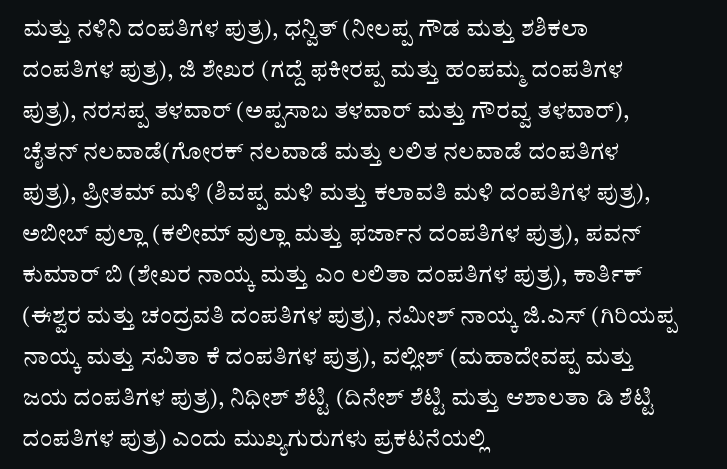ಮತ್ತು ನಳಿನಿ ದಂಪತಿಗಳ ಪುತ್ರ), ಧನ್ವಿತ್ (ನೀಲಪ್ಪ ಗೌಡ ಮತ್ತು ಶಶಿಕಲಾ ದಂಪತಿಗಳ ಪುತ್ರ), ಜಿ ಶೇಖರ (ಗದ್ದೆ ಫಕೀರಪ್ಪ ಮತ್ತು ಹಂಪಮ್ಮ ದಂಪತಿಗಳ ಪುತ್ರ), ನರಸಪ್ಪ ತಳವಾರ್ (ಅಪ್ಪಸಾಬ ತಳವಾರ್ ಮತ್ತು ಗೌರವ್ವ ತಳವಾರ್), ಚೈತನ್ ನಲವಾಡೆ(ಗೋರಕ್ ನಲವಾಡೆ ಮತ್ತು ಲಲಿತ ನಲವಾಡೆ ದಂಪತಿಗಳ ಪುತ್ರ), ಪ್ರೀತಮ್ ಮಳಿ (ಶಿವಪ್ಪ ಮಳಿ ಮತ್ತು ಕಲಾವತಿ ಮಳಿ ದಂಪತಿಗಳ ಪುತ್ರ), ಅಬೀಬ್ ವುಲ್ಲಾ (ಕಲೀಮ್ ವುಲ್ಲಾ ಮತ್ತು ಫರ್ಜಾನ ದಂಪತಿಗಳ ಪುತ್ರ), ಪವನ್ ಕುಮಾರ್ ಬಿ (ಶೇಖರ ನಾಯ್ಕ ಮತ್ತು ಎಂ ಲಲಿತಾ ದಂಪತಿಗಳ ಪುತ್ರ), ಕಾರ್ತಿಕ್ (ಈಶ್ವರ ಮತ್ತು ಚಂದ್ರವತಿ ದಂಪತಿಗಳ ಪುತ್ರ), ನಮೀಶ್ ನಾಯ್ಕ ಜಿ.ಎಸ್ (ಗಿರಿಯಪ್ಪ ನಾಯ್ಕ ಮತ್ತು ಸವಿತಾ ಕೆ ದಂಪತಿಗಳ ಪುತ್ರ), ವಲ್ಲೀಶ್ (ಮಹಾದೇವಪ್ಪ ಮತ್ತು ಜಯ ದಂಪತಿಗಳ ಪುತ್ರ), ನಿಧೀಶ್ ಶೆಟ್ಟಿ (ದಿನೇಶ್ ಶೆಟ್ಟಿ ಮತ್ತು ಆಶಾಲತಾ ಡಿ ಶೆಟ್ಟಿ ದಂಪತಿಗಳ ಪುತ್ರ) ಎಂದು ಮುಖ್ಯಗುರುಗಳು ಪ್ರಕಟನೆಯಲ್ಲಿ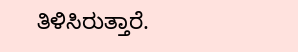ತಿಳಿಸಿರುತ್ತಾರೆ.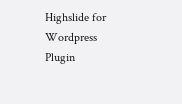Highslide for Wordpress Plugin